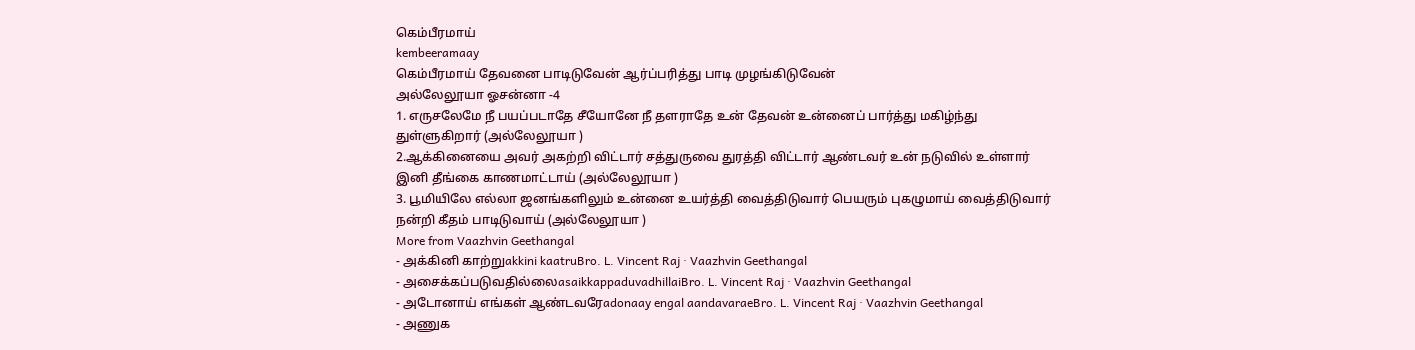கெம்பீரமாய்
kembeeramaay
கெம்பீரமாய் தேவனை பாடிடுவேன் ஆர்ப்பரித்து பாடி முழங்கிடுவேன்
அல்லேலூயா ஓசன்னா -4
1. எருசலேமே நீ பயப்படாதே சீயோனே நீ தளராதே உன் தேவன் உன்னைப் பார்த்து மகிழ்ந்து துள்ளுகிறார் (அல்லேலூயா )
2.ஆக்கினையை அவர் அகற்றி விட்டார் சத்துருவை துரத்தி விட்டார் ஆண்டவர் உன் நடுவில் உள்ளார் இனி தீங்கை காணமாட்டாய் (அல்லேலூயா )
3. பூமியிலே எல்லா ஜனங்களிலும் உன்னை உயர்த்தி வைத்திடுவார் பெயரும் புகழுமாய் வைத்திடுவார் நன்றி கீதம் பாடிடுவாய் (அல்லேலூயா )
More from Vaazhvin Geethangal
- அக்கினி காற்றுakkini kaatruBro. L. Vincent Raj · Vaazhvin Geethangal
- அசைக்கப்படுவதில்லைasaikkappaduvadhillaiBro. L. Vincent Raj · Vaazhvin Geethangal
- அடோனாய் எங்கள் ஆண்டவரேadonaay engal aandavaraeBro. L. Vincent Raj · Vaazhvin Geethangal
- அணுக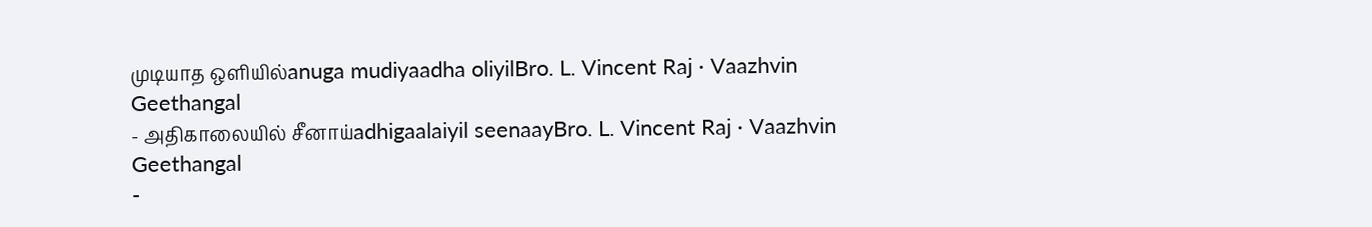முடியாத ஒளியில்anuga mudiyaadha oliyilBro. L. Vincent Raj · Vaazhvin Geethangal
- அதிகாலையில் சீனாய்adhigaalaiyil seenaayBro. L. Vincent Raj · Vaazhvin Geethangal
-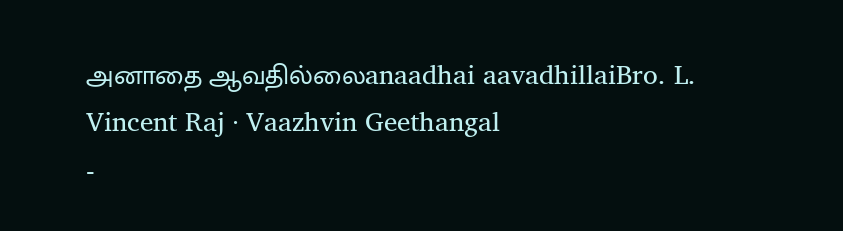அனாதை ஆவதில்லைanaadhai aavadhillaiBro. L. Vincent Raj · Vaazhvin Geethangal
-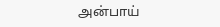அன்பாய்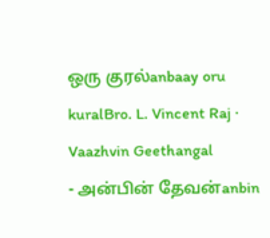ஒரு குரல்anbaay oru kuralBro. L. Vincent Raj · Vaazhvin Geethangal
- அன்பின் தேவன்anbin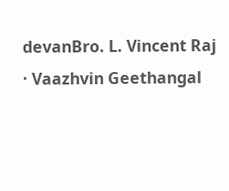devanBro. L. Vincent Raj · Vaazhvin Geethangal